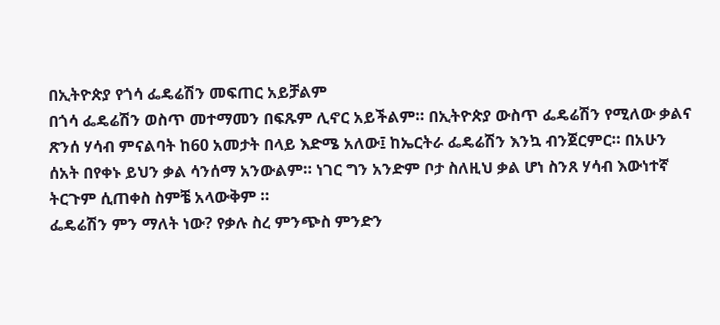በኢትዮጵያ የጎሳ ፌዴሬሽን መፍጠር አይቻልም
በጎሳ ፌዴሬሽን ወስጥ መተማመን በፍጹም ሊኖር አይችልም። በኢትዮጵያ ውስጥ ፌዴሬሽን የሚለው ቃልና ጽንሰ ሃሳብ ምናልባት ከ60 አመታት በላይ እድሜ አለው፤ ከኤርትራ ፌዴሬሽን እንኳ ብንጀርምር። በአሁን ሰአት በየቀኑ ይህን ቃል ሳንሰማ አንውልም። ነገር ግን አንድም ቦታ ስለዚህ ቃል ሆነ ስንጸ ሃሳብ እውነተኛ ትርጉም ሲጠቀስ ስምቼ አላውቅም ።
ፌዴሬሽን ምን ማለት ነው? የቃሉ ስረ ምንጭስ ምንድን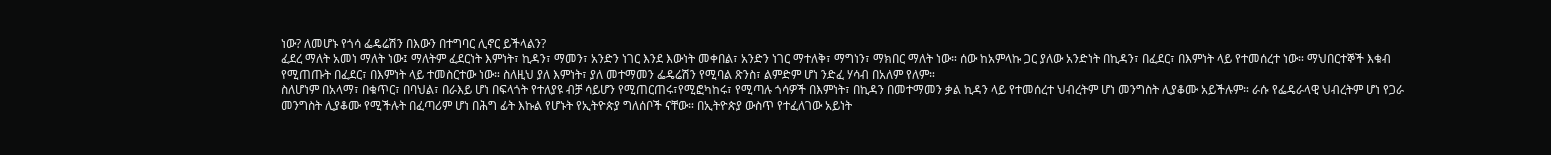ነው? ለመሆኑ የጎሳ ፌዴሬሽን በእውን በተግባር ሊኖር ይችላልን?
ፈደረ ማለት አመነ ማለት ነው፤ ማለትም ፈደርነት እምነት፣ ኪዳን፣ ማመን፣ አንድን ነገር እንደ እውነት መቀበል፣ አንድን ነገር ማተለቅ፣ ማግነን፣ ማክበር ማለት ነው። ሰው ከአምላኩ ጋር ያለው አንድነት በኪዳን፣ በፈደር፣ በእምነት ላይ የተመሰረተ ነው። ማህበርተኞች እቁብ የሚጠጡት በፈደር፣ በእምነት ላይ ተመስርተው ነው። ስለዚህ ያለ እምነት፣ ያለ መተማመን ፌዴሬሽን የሚባል ጽንስ፣ ልምድም ሆነ ንድፈ ሃሳብ በአለም የለም።
ስለሆነም በአላማ፣ በቁጥር፣ በባህል፣ በራእይ ሆነ በፍላጎት የተለያዩ ብቻ ሳይሆን የሚጠርጠሩ፣የሚፎካከሩ፣ የሚጣሉ ጎሳዎች በእምነት፣ በኪዳን በመተማመን ቃል ኪዳን ላይ የተመሰረተ ህብረትም ሆነ መንግስት ሊያቆሙ አይችሉም። ራሱ የፌዴራላዊ ህብረትም ሆነ የጋራ መንግስት ሊያቆሙ የሚችሉት በፈጣሪም ሆነ በሕግ ፊት እኩል የሆኑት የኢትዮጵያ ግለሰቦች ናቸው። በኢትዮጵያ ውስጥ የተፈለገው አይነት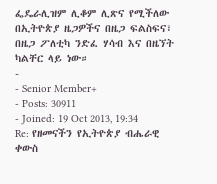ፌዴራሊዝም ሊቆም ሊጽና የሚችለው በኢትዮጵያ ዜጋዎችና በዜጋ ፍልስፍና፣ በዜጋ ፖለቲካ ንድፈ ሃሳብ እና በዜኘት ካልቸር ላይ ነው።
-
- Senior Member+
- Posts: 30911
- Joined: 19 Oct 2013, 19:34
Re: የዘመናችን የኢትዮጵያ ብሔራዊ ቀውስ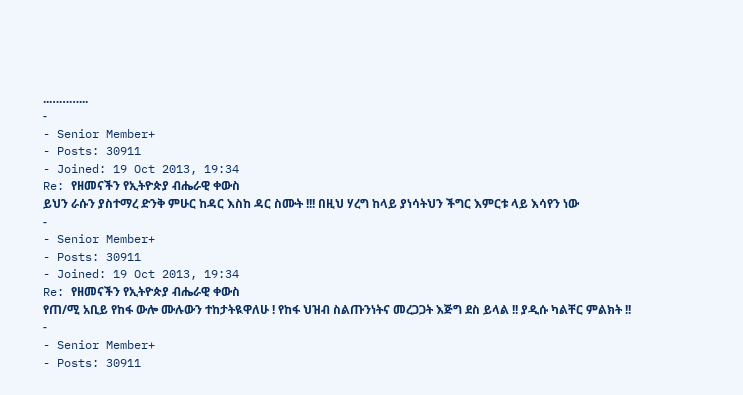..………...
-
- Senior Member+
- Posts: 30911
- Joined: 19 Oct 2013, 19:34
Re: የዘመናችን የኢትዮጵያ ብሔራዊ ቀውስ
ይህን ራሱን ያስተማረ ድንቅ ምሁር ከዳር እስከ ዳር ስሙት !!! በዚህ ሃረግ ከላይ ያነሳትህን ችግር እምርቱ ላይ እሳየን ነው
-
- Senior Member+
- Posts: 30911
- Joined: 19 Oct 2013, 19:34
Re: የዘመናችን የኢትዮጵያ ብሔራዊ ቀውስ
የጠ/ሚ አቢይ የከፋ ውሎ ሙሉውን ተከታትዪዋለሁ ! የከፋ ህዝብ ስልጡንነትና መረጋጋት እጅግ ደስ ይላል !! ያዲሱ ካልቸር ምልክት !!
-
- Senior Member+
- Posts: 30911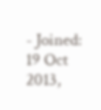- Joined: 19 Oct 2013,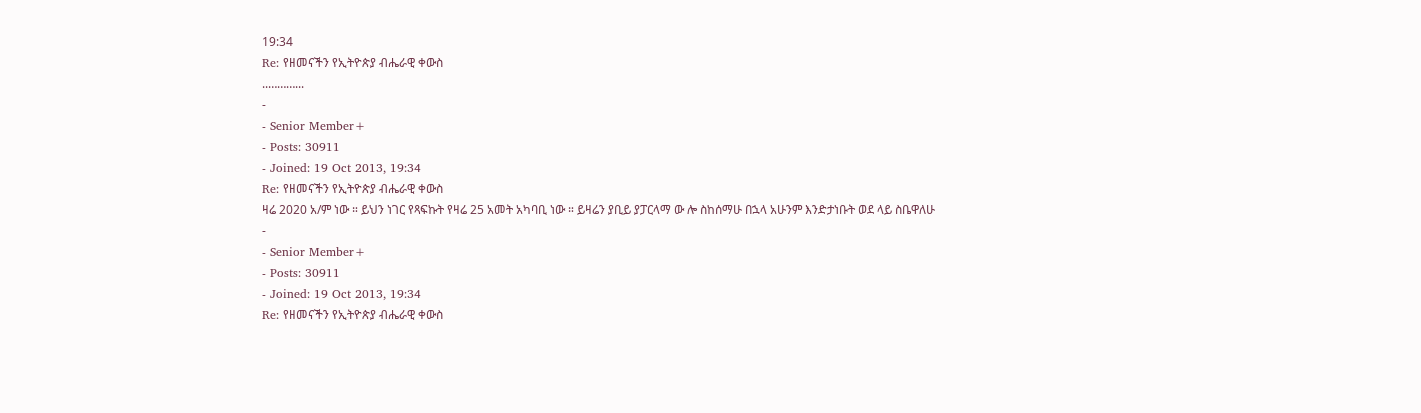19:34
Re: የዘመናችን የኢትዮጵያ ብሔራዊ ቀውስ
..………...
-
- Senior Member+
- Posts: 30911
- Joined: 19 Oct 2013, 19:34
Re: የዘመናችን የኢትዮጵያ ብሔራዊ ቀውስ
ዛሬ 2020 አ/ም ነው ። ይህን ነገር የጻፍኩት የዛሬ 25 አመት አካባቢ ነው ። ይዛሬን ያቢይ ያፓርላማ ው ሎ ስከሰማሁ በኋላ አሁንም እንድታነቡት ወደ ላይ ስቤዋለሁ
-
- Senior Member+
- Posts: 30911
- Joined: 19 Oct 2013, 19:34
Re: የዘመናችን የኢትዮጵያ ብሔራዊ ቀውስ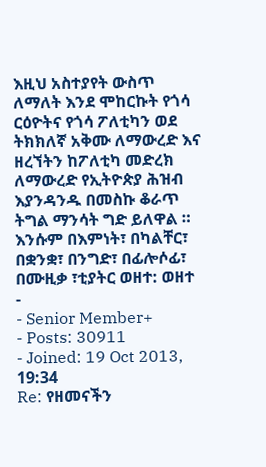እዚህ አስተያየት ውስጥ ለማለት እንደ ሞከርኩት የጎሳ ርዕዮትና የጎሳ ፖለቲካን ወደ ትክክለኛ አቅሙ ለማውረድ እና ዘረኘትን ከፖለቲካ መድረክ ለማውረድ የኢትዮጵያ ሕዝብ እያንዳንዱ በመስኩ ቆራጥ ትግል ማንሳት ግድ ይለዋል ። እንሱም በእምነት፣ በካልቸር፣ በቋንቋ፣ በንግድ፣ በፊሎሶፊ፣ በሙዚቃ ፣ቲያትር ወዘተ: ወዘተ
-
- Senior Member+
- Posts: 30911
- Joined: 19 Oct 2013, 19:34
Re: የዘመናችን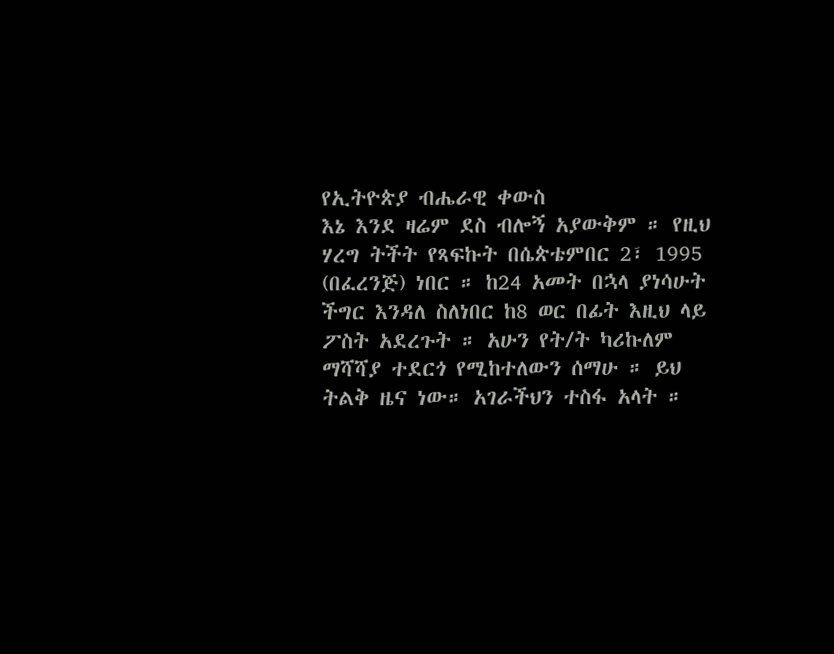የኢትዮጵያ ብሔራዊ ቀውስ
እኔ እንደ ዛሬም ደስ ብሎኝ አያውቅም ። የዚህ ሃረግ ትችት የጻፍኩት በሴጵቴምበር 2፣ 1995 (በፈረንጅ) ነበር ። ከ24 አመት በኋላ ያነሳሁት ችግር እንዳለ ስለነበር ከ8 ወር በፊት እዚህ ላይ ፖስት አደረጉት ። አሁን የት/ት ካሪኩለም ማሻሻያ ተደርጎ የሚከተለውን ሰማሁ ። ይህ ትልቅ ዜና ነው። አገራችህን ተስፋ አላት ።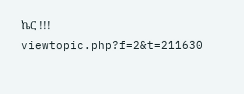ኬር !!!
viewtopic.php?f=2&t=211630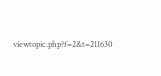viewtopic.php?f=2&t=211630